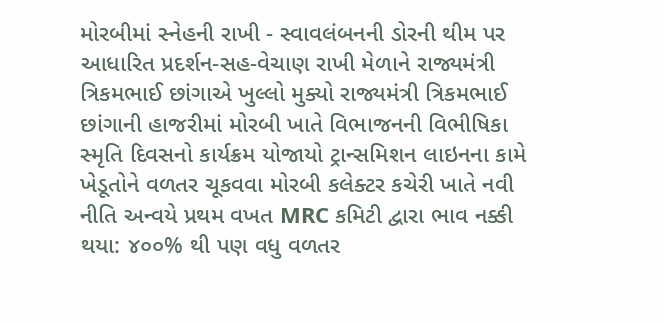મોરબીમાં સ્નેહની રાખી - સ્વાવલંબનની ડોરની થીમ પર આધારિત પ્રદર્શન-સહ-વેચાણ રાખી મેળાને રાજ્યમંત્રી ત્રિકમભાઈ છાંગાએ ખુલ્લો મુક્યો રાજ્યમંત્રી ત્રિકમભાઈ છાંગાની હાજરીમાં મોરબી ખાતે વિભાજનની વિભીષિકા સ્મૃતિ દિવસનો કાર્યક્રમ યોજાયો ટ્રાન્સમિશન લાઇનના કામે ખેડૂતોને વળતર ચૂકવવા મોરબી કલેક્ટર કચેરી ખાતે નવી નીતિ અન્વયે પ્રથમ વખત MRC કમિટી દ્વારા ભાવ નક્કી થયા: ૪૦૦% થી પણ વધુ વળતર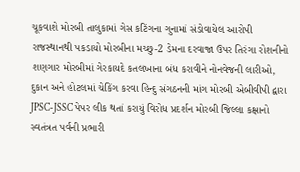ચૂકવાશે મોરબી તાલુકામાં ગેસ કટિંગના ગુનામાં સંડોવાયેલ આરોપી રાજસ્થાનથી પકડાયો મોરબીના મચ્છુ-2 ડેમના દરવાજા ઉપર તિરંગા રોશનીનો શણગાર મોરબીમાં ગેરકાયદે કતલખાના બંધ કરાવીને નોનવેજની લારીઓ, દુકાન અને હોટલમાં ચેકિંગ કરવા હિન્દુ સંગઠનની માંગ મોરબી એબીવીપી દ્વારા JPSC-JSSC પેપર લીક થતાં કરાયું વિરોધ પ્રદર્શન મોરબી જિલ્લા કક્ષાનો સ્વતંત્રત પર્વની પ્રભારી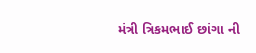મંત્રી ત્રિકમભાઈ છાંગા ની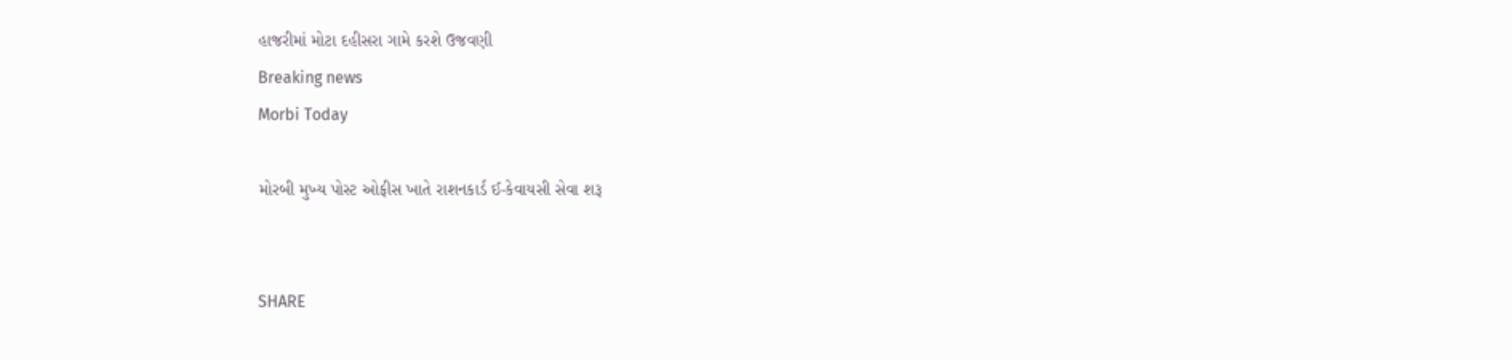હાજરીમાં મોટા દહીસરા ગામે કરશે ઉજવણી
Breaking news
Morbi Today

મોરબી મુખ્ય પોસ્ટ ઓફીસ ખાતે રાશનકાર્ડ ઈ-કેવાયસી સેવા શરૂ


SHARE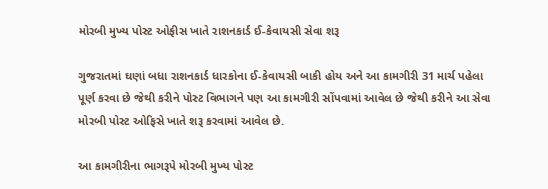મોરબી મુખ્ય પોસ્ટ ઓફીસ ખાતે રાશનકાર્ડ ઈ-કેવાયસી સેવા શરૂ

ગુજરાતમાં ઘણાં બધા રાશનકાર્ડ ધારકોના ઈ-કેવાયસી બાકી હોય અને આ કામગીરી 31 માર્ચ પહેલા પૂર્ણ કરવા છે જેથી કરીને પોસ્ટ વિભાગને પણ આ કામગીરી સોંપવામાં આવેલ છે જેથી કરીને આ સેવા મોરબી પોસ્ટ ઓફિસે ખાતે શરૂ કરવામાં આવેલ છે.

આ કામગીરીના ભાગરૂપે મોરબી મુખ્ય પોસ્ટ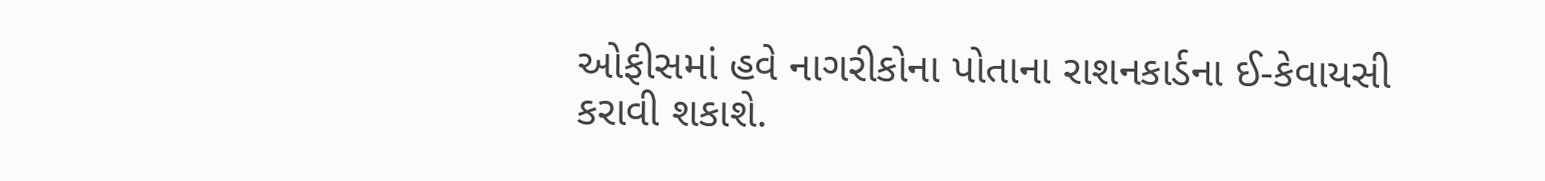ઓફીસમાં હવે નાગરીકોના પોતાના રાશનકાર્ડના ઈ-કેવાયસી કરાવી શકાશે.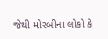જેથી મોરબીના લોકો કે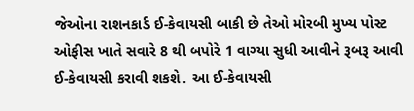જેઓના રાશનકાર્ડ ઈ-કેવાયસી બાકી છે તેઓ મોરબી મુખ્ય પોસ્ટ ઓફીસ ખાતે સવારે 8 થી બપોરે 1 વાગ્યા સુધી આવીને રૂબરૂ આવી ઈ-કેવાયસી કરાવી શકશે. આ ઈ-કેવાયસી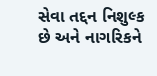સેવા તદ્દન નિશુલ્ક છે અને નાગરિકને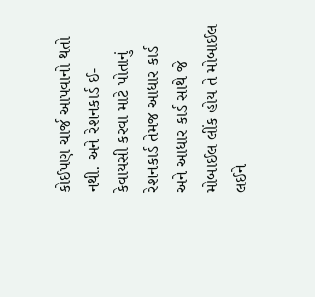કોઈપણ ચાર્જ આપવાનો થતો નથી. અને રેશનકાર્ડ ઈ-કેવાયસી કરવા માટે પોતાનું રેશનકાર્ડ તેમજ આધાર કાર્ડ અને આધાર કાર્ડ સાથે જે મોબાઈલ લીંક હોય તે મોબાઈલ લઈને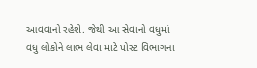આવવાનો રહેશે. જેથી આ સેવાનો વધુમાં વધુ લોકોને લાભ લેવા માટે પોસ્ટ વિભાગના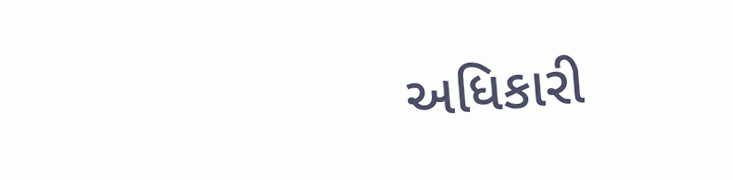અધિકારી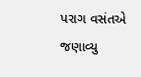પરાગ વસંતએ જણાવ્યુ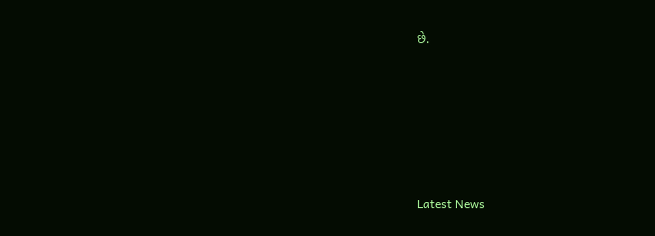છે.






Latest News